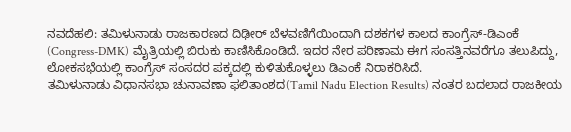ನವದೆಹಲಿ: ತಮಿಳುನಾಡು ರಾಜಕಾರಣದ ದಿಢೀರ್ ಬೆಳವಣಿಗೆಯಿಂದಾಗಿ ದಶಕಗಳ ಕಾಲದ ಕಾಂಗ್ರೆಸ್-ಡಿಎಂಕೆ (Congress-DMK) ಮೈತ್ರಿಯಲ್ಲಿ ಬಿರುಕು ಕಾಣಿಸಿಕೊಂಡಿದೆ. ಇದರ ನೇರ ಪರಿಣಾಮ ಈಗ ಸಂಸತ್ತಿನವರೆಗೂ ತಲುಪಿದ್ದು, ಲೋಕಸಭೆಯಲ್ಲಿ ಕಾಂಗ್ರೆಸ್ ಸಂಸದರ ಪಕ್ಕದಲ್ಲಿ ಕುಳಿತುಕೊಳ್ಳಲು ಡಿಎಂಕೆ ನಿರಾಕರಿಸಿದೆ.
ತಮಿಳುನಾಡು ವಿಧಾನಸಭಾ ಚುನಾವಣಾ ಫಲಿತಾಂಶದ(Tamil Nadu Election Results) ನಂತರ ಬದಲಾದ ರಾಜಕೀಯ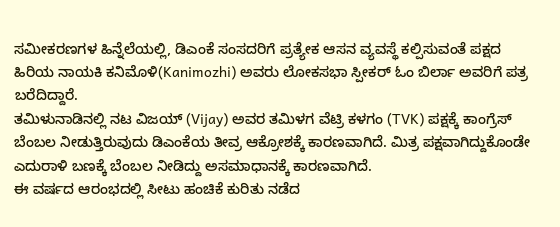ಸಮೀಕರಣಗಳ ಹಿನ್ನೆಲೆಯಲ್ಲಿ, ಡಿಎಂಕೆ ಸಂಸದರಿಗೆ ಪ್ರತ್ಯೇಕ ಆಸನ ವ್ಯವಸ್ಥೆ ಕಲ್ಪಿಸುವಂತೆ ಪಕ್ಷದ ಹಿರಿಯ ನಾಯಕಿ ಕನಿಮೊಳಿ(Kanimozhi) ಅವರು ಲೋಕಸಭಾ ಸ್ಪೀಕರ್ ಓಂ ಬಿರ್ಲಾ ಅವರಿಗೆ ಪತ್ರ ಬರೆದಿದ್ದಾರೆ.
ತಮಿಳುನಾಡಿನಲ್ಲಿ ನಟ ವಿಜಯ್ (Vijay) ಅವರ ತಮಿಳಗ ವೆಟ್ರಿ ಕಳಗಂ (TVK) ಪಕ್ಷಕ್ಕೆ ಕಾಂಗ್ರೆಸ್ ಬೆಂಬಲ ನೀಡುತ್ತಿರುವುದು ಡಿಎಂಕೆಯ ತೀವ್ರ ಆಕ್ರೋಶಕ್ಕೆ ಕಾರಣವಾಗಿದೆ. ಮಿತ್ರ ಪಕ್ಷವಾಗಿದ್ದುಕೊಂಡೇ ಎದುರಾಳಿ ಬಣಕ್ಕೆ ಬೆಂಬಲ ನೀಡಿದ್ದು ಅಸಮಾಧಾನಕ್ಕೆ ಕಾರಣವಾಗಿದೆ.
ಈ ವರ್ಷದ ಆರಂಭದಲ್ಲಿ ಸೀಟು ಹಂಚಿಕೆ ಕುರಿತು ನಡೆದ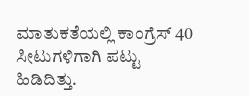ಮಾತುಕತೆಯಲ್ಲಿ ಕಾಂಗ್ರೆಸ್ 40 ಸೀಟುಗಳಿಗಾಗಿ ಪಟ್ಟು ಹಿಡಿದಿತ್ತು.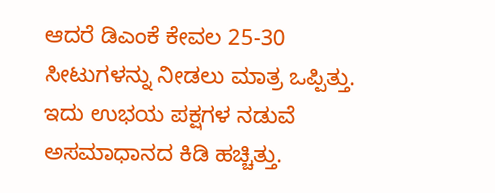ಆದರೆ ಡಿಎಂಕೆ ಕೇವಲ 25-30 ಸೀಟುಗಳನ್ನು ನೀಡಲು ಮಾತ್ರ ಒಪ್ಪಿತ್ತು. ಇದು ಉಭಯ ಪಕ್ಷಗಳ ನಡುವೆ ಅಸಮಾಧಾನದ ಕಿಡಿ ಹಚ್ಚಿತ್ತು.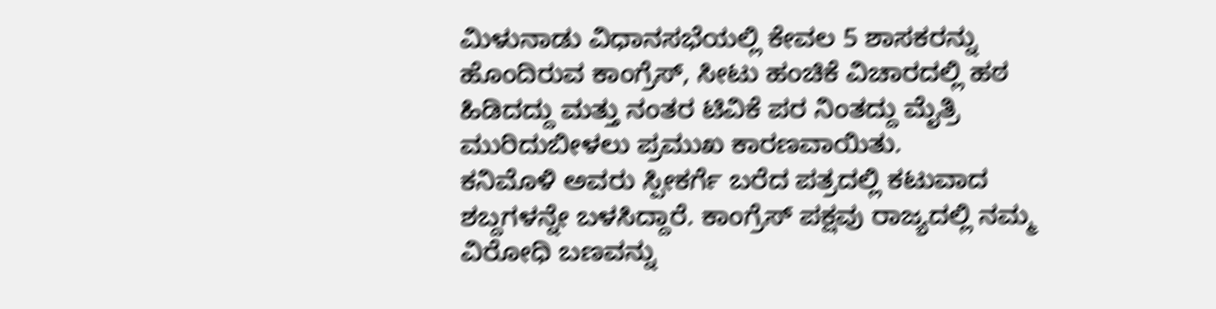ಮಿಳುನಾಡು ವಿಧಾನಸಭೆಯಲ್ಲಿ ಕೇವಲ 5 ಶಾಸಕರನ್ನು ಹೊಂದಿರುವ ಕಾಂಗ್ರೆಸ್, ಸೀಟು ಹಂಚಿಕೆ ವಿಚಾರದಲ್ಲಿ ಹಠ ಹಿಡಿದದ್ದು ಮತ್ತು ನಂತರ ಟಿವಿಕೆ ಪರ ನಿಂತದ್ದು ಮೈತ್ರಿ ಮುರಿದುಬೀಳಲು ಪ್ರಮುಖ ಕಾರಣವಾಯಿತು.
ಕನಿಮೊಳಿ ಅವರು ಸ್ಪೀಕರ್ಗೆ ಬರೆದ ಪತ್ರದಲ್ಲಿ ಕಟುವಾದ ಶಬ್ದಗಳನ್ನೇ ಬಳಸಿದ್ದಾರೆ. ಕಾಂಗ್ರೆಸ್ ಪಕ್ಷವು ರಾಜ್ಯದಲ್ಲಿ ನಮ್ಮ ವಿರೋಧಿ ಬಣವನ್ನು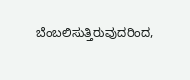ಬೆಂಬಲಿಸುತ್ತಿರುವುದರಿಂದ,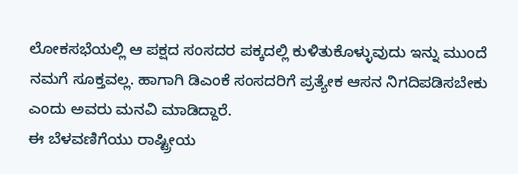ಲೋಕಸಭೆಯಲ್ಲಿ ಆ ಪಕ್ಷದ ಸಂಸದರ ಪಕ್ಕದಲ್ಲಿ ಕುಳಿತುಕೊಳ್ಳುವುದು ಇನ್ನು ಮುಂದೆ ನಮಗೆ ಸೂಕ್ತವಲ್ಲ. ಹಾಗಾಗಿ ಡಿಎಂಕೆ ಸಂಸದರಿಗೆ ಪ್ರತ್ಯೇಕ ಆಸನ ನಿಗದಿಪಡಿಸಬೇಕು ಎಂದು ಅವರು ಮನವಿ ಮಾಡಿದ್ದಾರೆ.
ಈ ಬೆಳವಣಿಗೆಯು ರಾಷ್ಟ್ರೀಯ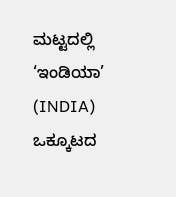ಮಟ್ಟದಲ್ಲಿ ‘ಇಂಡಿಯಾ’ (INDIA) ಒಕ್ಕೂಟದ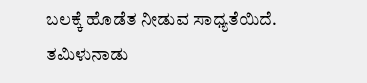ಬಲಕ್ಕೆ ಹೊಡೆತ ನೀಡುವ ಸಾಧ್ಯತೆಯಿದೆ. ತಮಿಳುನಾಡು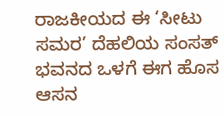ರಾಜಕೀಯದ ಈ ‘ಸೀಟು ಸಮರ’ ದೆಹಲಿಯ ಸಂಸತ್ ಭವನದ ಒಳಗೆ ಈಗ ಹೊಸ ಆಸನ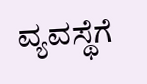ವ್ಯವಸ್ಥೆಗೆ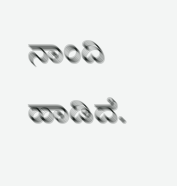ನಾಂದಿ ಹಾಡಿದೆ.